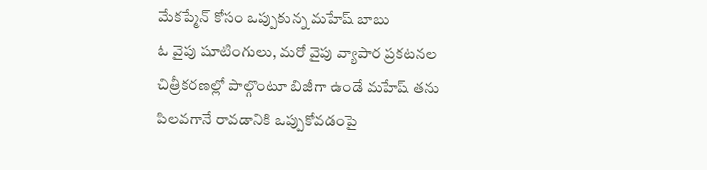మేకప్మేన్ కోసం ఒప్పుకున్న మహేష్ బాబు
ఓ వైపు షూటింగులు, మరో వైపు వ్యాపార ప్రకటనల చిత్రీకరణల్లో పాల్గొంటూ బిజీగా ఉండే మహేష్ తను పిలవగానే రావడానికి ఒప్పుకోవడంపై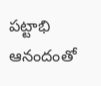పట్టాభి ఆనందంతో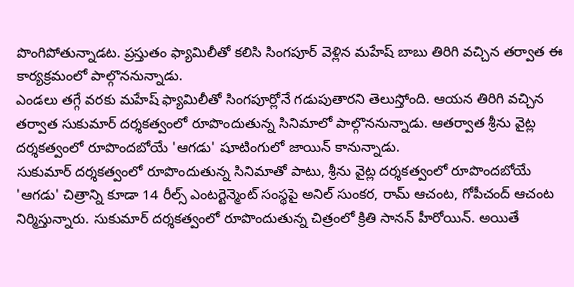పొంగిపోతున్నాడట. ప్రస్తుతం ఫ్యామిలీతో కలిసి సింగపూర్ వెళ్లిన మహేష్ బాబు తిరిగి వచ్చిన తర్వాత ఈ కార్యక్రమంలో పాల్గొననున్నాడు.
ఎండలు తగ్గే వరకు మహేష్ ఫ్యామిలీతో సింగపూర్లోనే గడుపుతారని తెలుస్తోంది. ఆయన తిరిగి వచ్చిన తర్వాత సుకుమార్ దర్శకత్వంలో రూపొందుతున్న సినిమాలో పాల్గొననున్నాడు. ఆతర్వాత శ్రీను వైట్ల దర్శకత్వంలో రూపొందబోయే 'ఆగడు' షూటింగులో జాయిన్ కానున్నాడు.
సుకుమార్ దర్శకత్వంలో రూపొందుతున్న సినిమాతో పాటు, శ్రీను వైట్ల దర్శకత్వంలో రూపొందబోయే 'ఆగడు' చిత్రాన్ని కూడా 14 రీల్స్ ఎంటర్టెన్మెంట్ సంస్థపై అనిల్ సుంకర, రామ్ ఆచంట, గోపీచంద్ ఆచంట నిర్మిస్తున్నారు. సుకుమార్ దర్శకత్వంలో రూపొందుతున్న చిత్రంలో క్రితి సానన్ హీరోయిన్. అయితే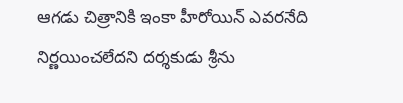ఆగడు చిత్రానికి ఇంకా హీరోయిన్ ఎవరనేది నిర్ణయించలేదని దర్శకుడు శ్రీను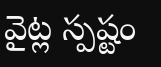వైట్ల స్పష్టం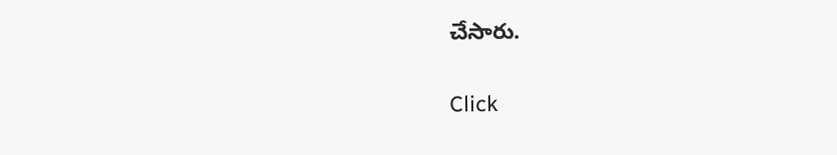చేసారు.


Click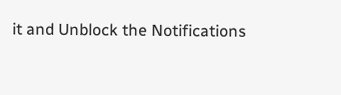it and Unblock the Notifications